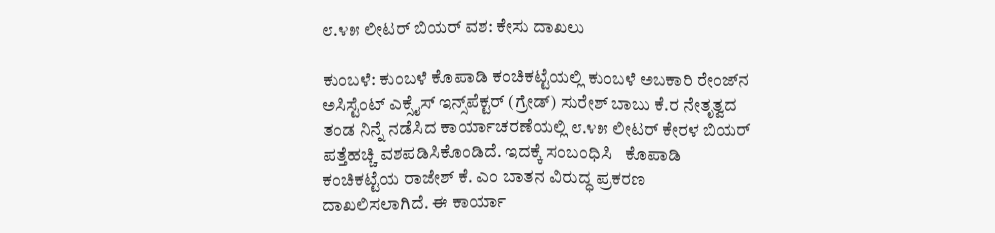೮.೪೫ ಲೀಟರ್ ಬಿಯರ್ ವಶ: ಕೇಸು ದಾಖಲು

ಕುಂಬಳೆ: ಕುಂಬಳೆ ಕೊಪಾಡಿ ಕಂಚಿಕಟ್ಟೆಯಲ್ಲಿ ಕುಂಬಳೆ ಅಬಕಾರಿ ರೇಂಜ್‌ನ ಅಸಿಸ್ಟೆಂಟ್ ಎಕ್ಸೈಸ್ ಇನ್ಸ್‌ಪೆಕ್ಟರ್ (ಗ್ರೇಡ್) ಸುರೇಶ್ ಬಾಬು ಕೆ.ರ ನೇತೃತ್ವದ ತಂಡ ನಿನ್ನೆ ನಡೆಸಿದ ಕಾರ್ಯಾಚರಣೆಯಲ್ಲಿ ೮.೪೫ ಲೀಟರ್ ಕೇರಳ ಬಿಯರ್ ಪತ್ತೆಹಚ್ಚಿ ವಶಪಡಿಸಿಕೊಂಡಿದೆ. ಇದಕ್ಕೆ ಸಂಬಂಧಿಸಿ   ಕೊಪಾಡಿ ಕಂಚಿಕಟ್ಟೆಯ ರಾಜೇಶ್ ಕೆ. ಎಂ ಬಾತನ ವಿರುದ್ಧ ಪ್ರಕರಣ ದಾಖಲಿಸಲಾಗಿದೆ. ಈ ಕಾರ್ಯಾ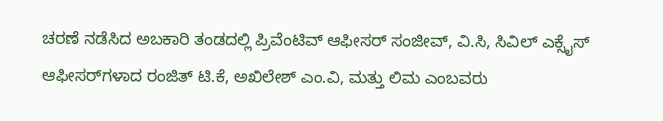ಚರಣೆ ನಡೆಸಿದ ಅಬಕಾರಿ ತಂಡದಲ್ಲಿ ಪ್ರಿವೆಂಟಿವ್ ಆಫೀಸರ್ ಸಂಜೀವ್, ವಿ.ಸಿ, ಸಿವಿಲ್ ಎಕ್ಸೈಸ್ ಆಫೀಸರ್‌ಗಳಾದ ರಂಜಿತ್ ಟಿ.ಕೆ, ಅಖಿಲೇಶ್ ಎಂ.ವಿ, ಮತ್ತು ಲಿಮ ಎಂಬವರು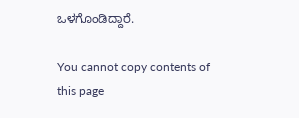ಒಳಗೊಂಡಿದ್ದಾರೆ.

You cannot copy contents of this page